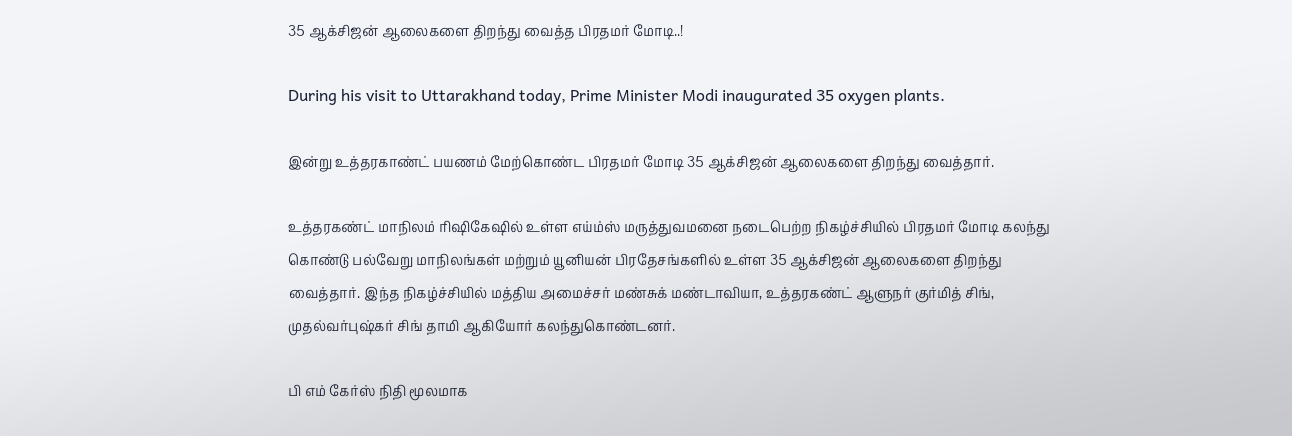35 ஆக்சிஜன் ஆலைகளை திறந்து வைத்த பிரதமர் மோடி..!

During his visit to Uttarakhand today, Prime Minister Modi inaugurated 35 oxygen plants.

இன்று உத்தரகாண்ட் பயணம் மேற்கொண்ட பிரதமர் மோடி 35 ஆக்சிஜன் ஆலைகளை திறந்து வைத்தார்.

உத்தரகண்ட் மாநிலம் ரிஷிகேஷில் உள்ள எய்ம்ஸ் மருத்துவமனை நடைபெற்ற நிகழ்ச்சியில் பிரதமர் மோடி கலந்து கொண்டு பல்வேறு மாநிலங்கள் மற்றும் யூனியன் பிரதேசங்களில் உள்ள 35 ஆக்சிஜன் ஆலைகளை திறந்து வைத்தார். இந்த நிகழ்ச்சியில் மத்திய அமைச்சர் மண்சுக் மண்டாவியா, உத்தரகண்ட் ஆளுநர் குர்மித் சிங், முதல்வர்புஷ்கர் சிங் தாமி ஆகியோர் கலந்துகொண்டனர்.

பி எம் கேர்ஸ் நிதி மூலமாக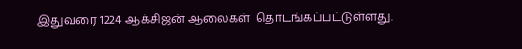இதுவரை 1224 ஆக்சிஜன் ஆலைகள்  தொடங்கப்பட்டுள்ளது.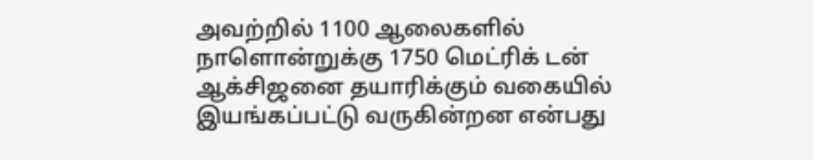அவற்றில் 1100 ஆலைகளில் நாளொன்றுக்கு 1750 மெட்ரிக் டன் ஆக்சிஜனை தயாரிக்கும் வகையில் இயங்கப்பட்டு வருகின்றன என்பது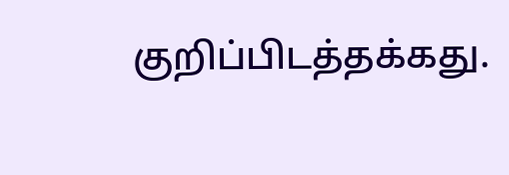குறிப்பிடத்தக்கது.